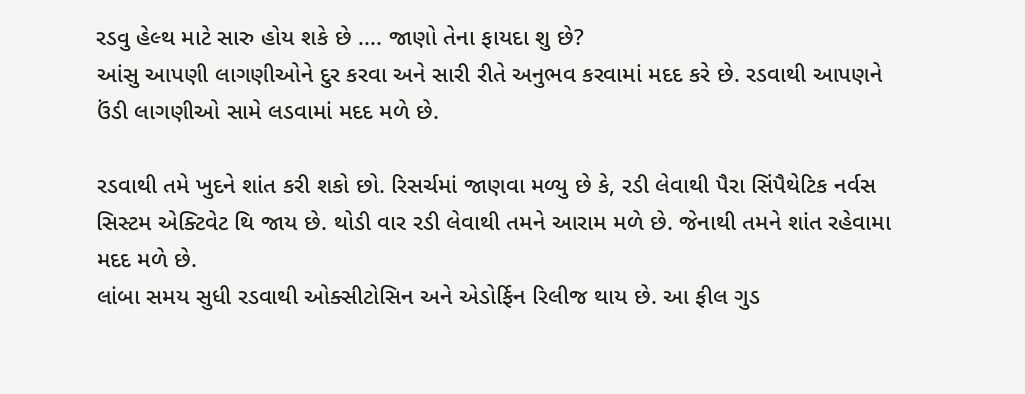રડવુ હેલ્થ માટે સારુ હોય શકે છે .... જાણો તેના ફાયદા શુ છે?
આંસુ આપણી લાગણીઓને દુર કરવા અને સારી રીતે અનુભવ કરવામાં મદદ કરે છે. રડવાથી આપણને ઉંડી લાગણીઓ સામે લડવામાં મદદ મળે છે.

રડવાથી તમે ખુદને શાંત કરી શકો છો. રિસર્ચમાં જાણવા મળ્યુ છે કે, રડી લેવાથી પૈરા સિંપૈથેટિક નર્વસ સિસ્ટમ એક્ટિવેટ થિ જાય છે. થોડી વાર રડી લેવાથી તમને આરામ મળે છે. જેનાથી તમને શાંત રહેવામા મદદ મળે છે.
લાંબા સમય સુધી રડવાથી ઓક્સીટોસિન અને એડોર્ફિન રિલીજ થાય છે. આ ફીલ ગુડ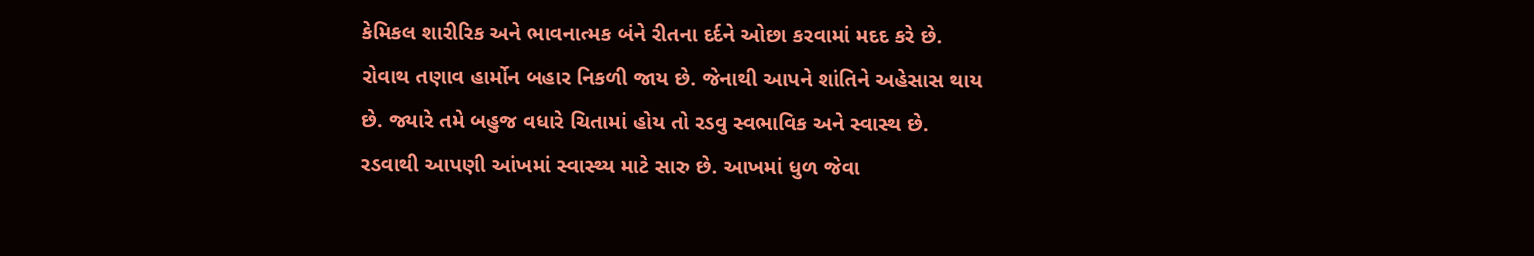કેમિકલ શારીરિક અને ભાવનાત્મક બંને રીતના દર્દને ઓછા કરવામાં મદદ કરે છે.
રોવાથ તણાવ હાર્મોન બહાર નિકળી જાય છે. જેનાથી આપને શાંતિને અહેસાસ થાય છે. જ્યારે તમે બહુજ વધારે ચિતામાં હોય તો રડવુ સ્વભાવિક અને સ્વાસ્થ છે.
રડવાથી આપણી આંખમાં સ્વાસ્થ્ય માટે સારુ છે. આખમાં ધુળ જેવા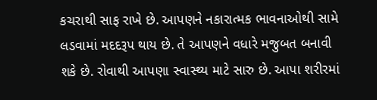કચરાથી સાફ રાખે છે. આપણને નકારાત્મક ભાવનાઓથી સામે લડવામાં મદદરૂપ થાય છે. તે આપણને વધારે મજુબત બનાવી શકે છે. રોવાથી આપણા સ્વાસ્થ્ય માટે સારુ છે. આપા શરીરમાં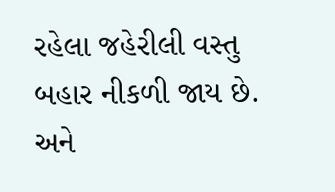રહેલા જહેરીલી વસ્તુ બહાર નીકળી જાય છે. અને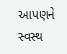આપણને સ્વસ્થ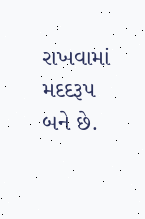રાખવામાં મદદરૂપ બને છે.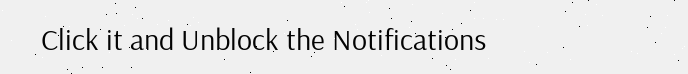Click it and Unblock the Notifications